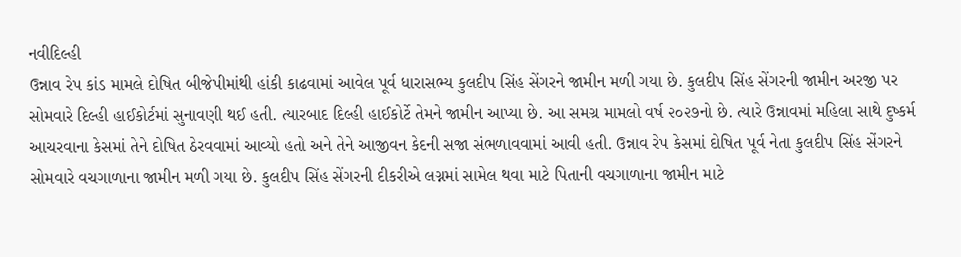નવીદિલ્હી
ઉન્નાવ રેપ કાંડ મામલે દોષિત બીજેપીમાંથી હાંકી કાઢવામાં આવેલ પૂર્વ ધારાસભ્ય કુલદીપ સિંહ સેંગરને જામીન મળી ગયા છે. કુલદીપ સિંહ સેંગરની જામીન અરજી પર સોમવારે દિલ્હી હાઈકોર્ટમાં સુનાવણી થઈ હતી. ત્યારબાદ દિલ્હી હાઈકોર્ટે તેમને જામીન આપ્યા છે. આ સમગ્ર મામલો વર્ષ ૨૦૨૭નો છે. ત્યારે ઉન્નાવમાં મહિલા સાથે દુષ્કર્મ આચરવાના કેસમાં તેને દોષિત ઠેરવવામાં આવ્યો હતો અને તેને આજીવન કેદની સજા સંભળાવવામાં આવી હતી. ઉન્નાવ રેપ કેસમાં દોષિત પૂર્વ નેતા કુલદીપ સિંહ સેંગરને સોમવારે વચગાળાના જામીન મળી ગયા છે. કુલદીપ સિંહ સેંગરની દીકરીએ લગ્નમાં સામેલ થવા માટે પિતાની વચગાળાના જામીન માટે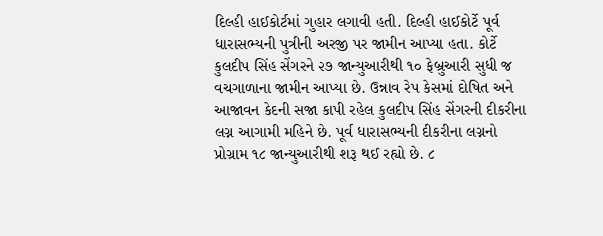દિલ્હી હાઈકોર્ટમાં ગુહાર લગાવી હતી. દિલ્હી હાઈકોર્ટે પૂર્વ ધારાસભ્યની પુત્રીની અરજી પર જામીન આપ્યા હતા. કોર્ટે કુલદીપ સિંહ સેંગરને ૨૭ જાન્યુઆરીથી ૧૦ ફેબ્રુઆરી સુધી જ વચગાળાના જામીન આપ્યા છે. ઉન્નાવ રેપ કેસમાં દોષિત અને આજાવન કેદની સજા કાપી રહેલ કુલદીપ સિંહ સેંગરની દીકરીના લગ્ન આગામી મહિને છે. પૂર્વ ધારાસભ્યની દીકરીના લગ્નનો પ્રોગ્રામ ૧૮ જાન્યુઆરીથી શરૂ થઈ રહ્યો છે. ૮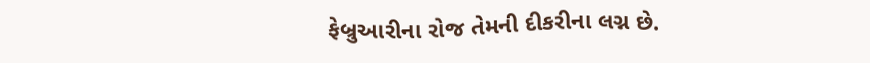ફેબ્રુઆરીના રોજ તેમની દીકરીના લગ્ન છે.